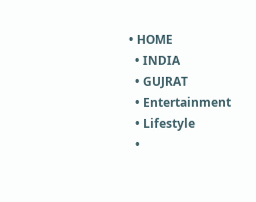• HOME
  • INDIA
  • GUJRAT
  • Entertainment
  • Lifestyle
  •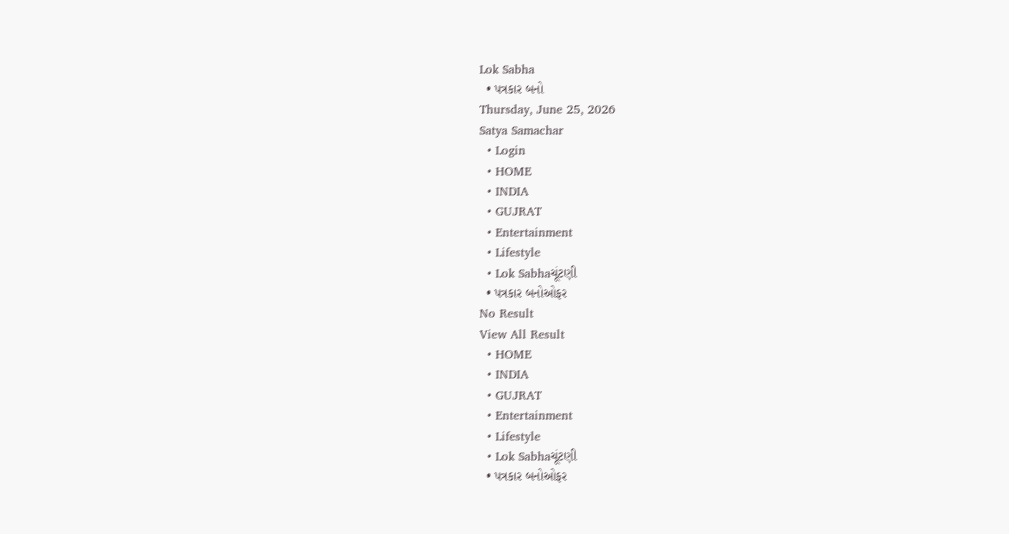Lok Sabha
  • પત્રકાર બનો
Thursday, June 25, 2026
Satya Samachar
  • Login
  • HOME
  • INDIA
  • GUJRAT
  • Entertainment
  • Lifestyle
  • Lok Sabhaચૂંટણી
  • પત્રકાર બનોઓફર
No Result
View All Result
  • HOME
  • INDIA
  • GUJRAT
  • Entertainment
  • Lifestyle
  • Lok Sabhaચૂંટણી
  • પત્રકાર બનોઓફર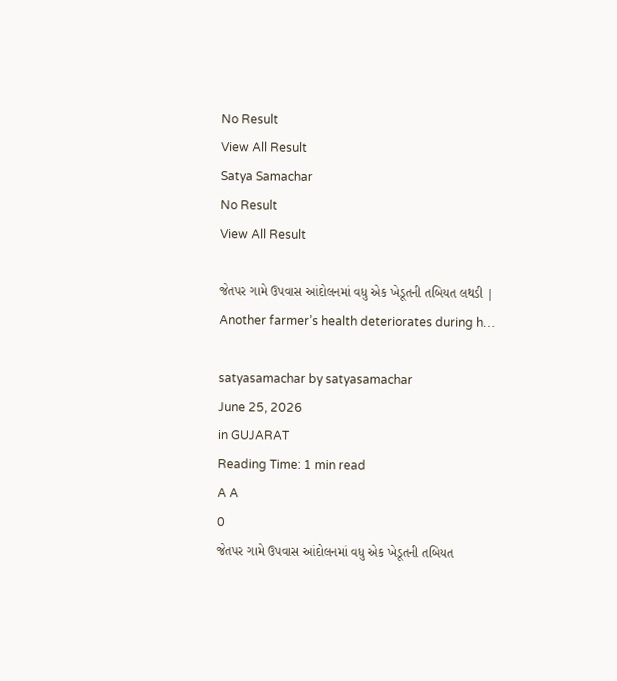No Result
View All Result
Satya Samachar
No Result
View All Result

જેતપર ગામે ઉપવાસ આંદોલનમાં વધુ એક ખેડૂતની તબિયત લથડી | Another farmer’s health deteriorates during h…

satyasamachar by satyasamachar
June 25, 2026
in GUJARAT
Reading Time: 1 min read
A A
0
જેતપર ગામે ઉપવાસ આંદોલનમાં વધુ એક ખેડૂતની તબિયત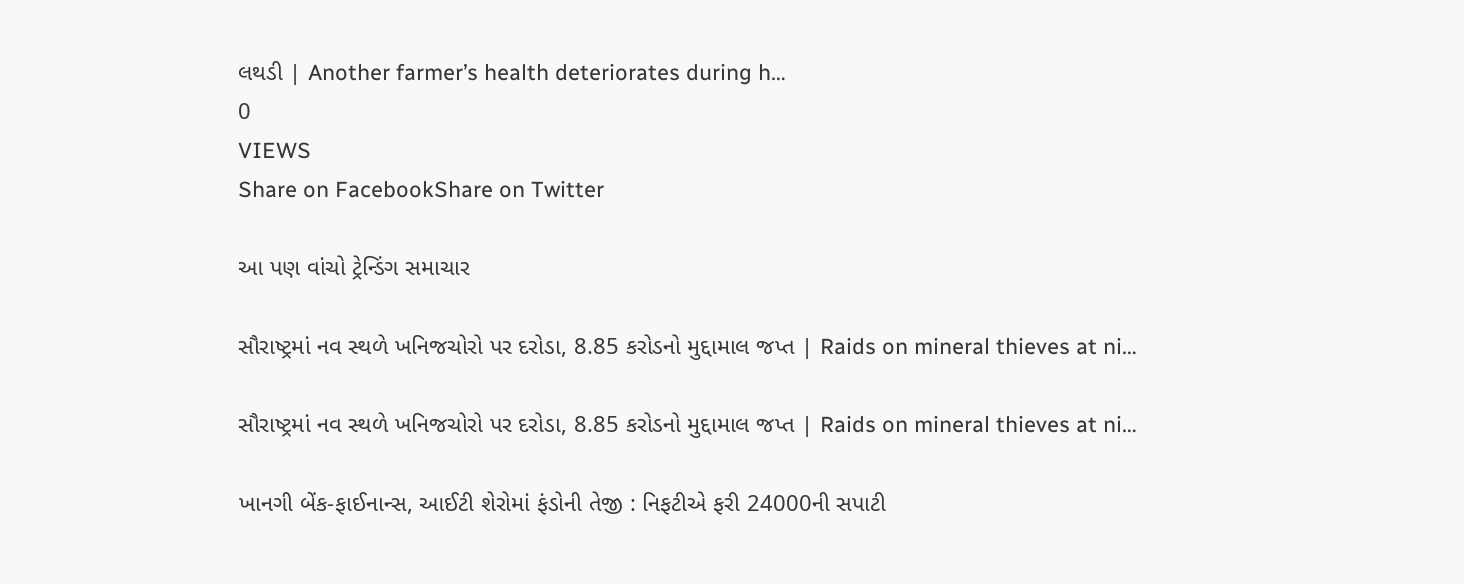લથડી | Another farmer’s health deteriorates during h…
0
VIEWS
Share on FacebookShare on Twitter

આ પણ વાંચો ટ્રેન્ડિંગ સમાચાર

સૌરાષ્ટ્રમાં નવ સ્થળે ખનિજચોરો પર દરોડા, 8.85 કરોડનો મુદ્દામાલ જપ્ત | Raids on mineral thieves at ni…

સૌરાષ્ટ્રમાં નવ સ્થળે ખનિજચોરો પર દરોડા, 8.85 કરોડનો મુદ્દામાલ જપ્ત | Raids on mineral thieves at ni…

ખાનગી બેંક-ફાઈનાન્સ, આઈટી શેરોમાં ફંડોની તેજી : નિફટીએ ફરી 24000ની સપાટી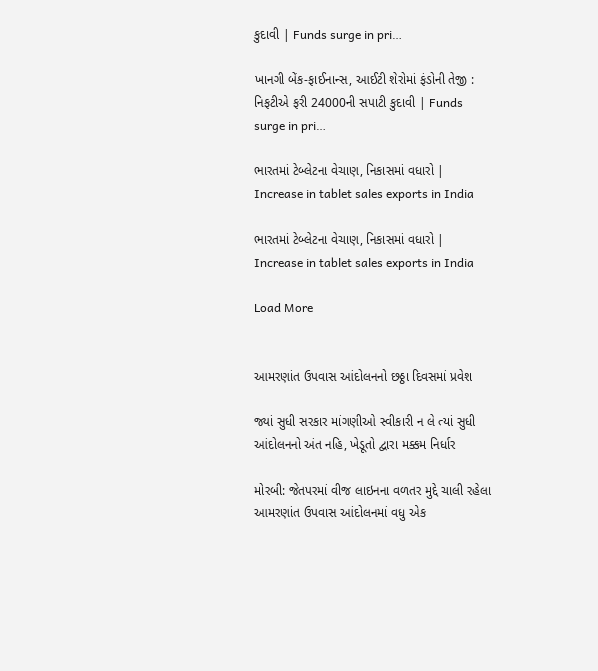કુદાવી | Funds surge in pri…

ખાનગી બેંક-ફાઈનાન્સ, આઈટી શેરોમાં ફંડોની તેજી : નિફટીએ ફરી 24000ની સપાટી કુદાવી | Funds surge in pri…

ભારતમાં ટેબ્લેટના વેચાણ, નિકાસમાં વધારો | Increase in tablet sales exports in India

ભારતમાં ટેબ્લેટના વેચાણ, નિકાસમાં વધારો | Increase in tablet sales exports in India

Load More


આમરણાંત ઉપવાસ આંદોલનનો છઠ્ઠા દિવસમાં પ્રવેશ

જ્યાં સુધી સરકાર માંગણીઓ સ્વીકારી ન લે ત્યાં સુધી આંદોલનનો અંત નહિ, ખેડૂતો દ્વારા મક્કમ નિર્ધાર

મોરબી: જેતપરમાં વીજ લાઇનના વળતર મુદ્દે ચાલી રહેલા આમરણાંત ઉપવાસ આંદોલનમાં વધુ એક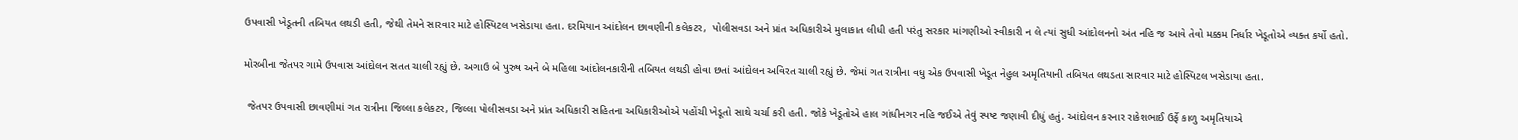ઉપવાસી ખેડૂતની તબિયત લથડી હતી, જેથી તેમને સારવાર માટે હોસ્પિટલ ખસેડાયા હતા. દરમિયાન આંદોલન છાવણીની કલેકટર,  પોલીસવડા અને પ્રાંત અધિકારીએ મુલાકાત લીધી હતી પરંતુ સરકાર માંગણીઓ સ્વીકારી ન લે ત્યાં સુધી આંદોલનનો અંત નહિ જ આવે તેવો મક્કમ નિર્ધાર ખેડૂતોએ વ્યક્ત કર્યો હતો.

મોરબીના જેતપર ગામે ઉપવાસ આંદોલન સતત ચાલી રહ્યું છે. અગાઉ બે પુરુષ અને બે મહિલા આંદોલનકારીની તબિયત લથડી હોવા છતાં આંદોલન અવિરત ચાલી રહ્યું છે. જેમાં ગત રાત્રીના વધુ એક ઉપવાસી ખેડૂત નેહુલ અમૃતિયાની તબિયત લથડતા સારવાર માટે હોસ્પિટલ ખસેડાયા હતા.

 જેતપર ઉપવાસી છાવણીમાં ગત રાત્રીના જિલ્લા કલેકટર, જિલ્લા પોલીસવડા અને પ્રાંત અધિકારી સહિતના અધિકારીઓએ પહોંચી ખેડૂતો સાથે ચર્ચા કરી હતી. જોકે ખેડૂતોએ હાલ ગાંધીનગર નહિ જઈએ તેવું સ્પષ્ટ જણાવી દીધું હતું. આંદોલન કરનાર રાકેશભાઈ ઉર્ફે કાળુ અમૃતિયાએ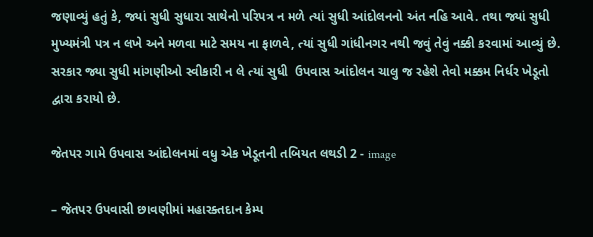જણાવ્યું હતું કે, જ્યાં સુધી સુધારા સાથેનો પરિપત્ર ન મળે ત્યાં સુધી આંદોલનનો અંત નહિ આવે. તથા જ્યાં સુધી મુખ્યમંત્રી પત્ર ન લખે અને મળવા માટે સમય ના ફાળવે, ત્યાં સુધી ગાંધીનગર નથી જવું તેવું નક્કી કરવામાં આવ્યું છે. સરકાર જ્યા સુધી માંગણીઓ સ્વીકારી ન લે ત્યાં સુધી  ઉપવાસ આંદોલન ચાલુ જ રહેશે તેવો મક્કમ નિર્ધર ખેડૂતો દ્વારા કરાયો છે.

જેતપર ગામે ઉપવાસ આંદોલનમાં વધુ એક ખેડૂતની તબિયત લથડી 2 - image

– જેતપર ઉપવાસી છાવણીમાં મહારક્તદાન કેમ્પ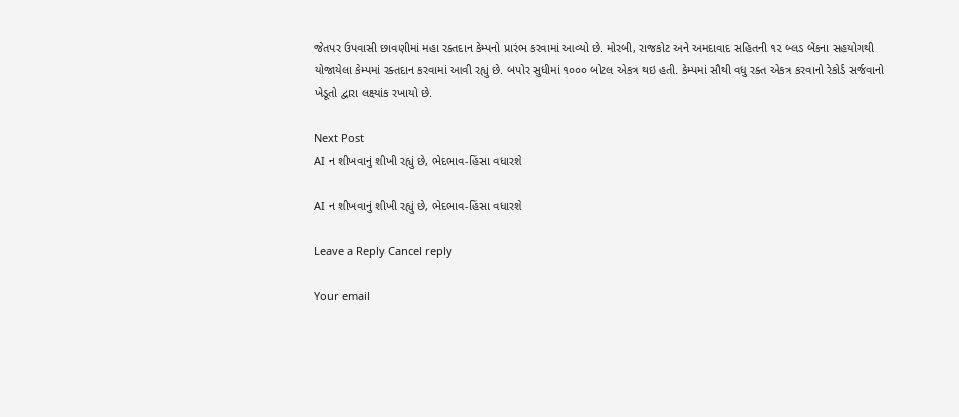જેતપર ઉપવાસી છાવણીમાં મહા રક્તદાન કેમ્પનો પ્રારંભ કરવામાં આવ્યો છે. મોરબી, રાજકોટ અને અમદાવાદ સહિતની ૧૨ બ્લડ બેંકના સહયોગથી યોજાયેલા કેમ્પમાં રક્તદાન કરવામાં આવી રહ્યું છે. બપોર સુધીમાં ૧૦૦૦ બોટલ એકત્ર થઇ હતી. કેમ્પમાં સૌથી વધુ રક્ત એકત્ર કરવાનો રેકોર્ડ સર્જવાનો ખેડૂતો દ્વારા લક્ષ્યાંક રખાયો છે.

Next Post
AI ન શીખવાનું શીખી રહ્યું છે, ભેદભાવ-હિંસા વધારશે

AI ન શીખવાનું શીખી રહ્યું છે, ભેદભાવ-હિંસા વધારશે

Leave a Reply Cancel reply

Your email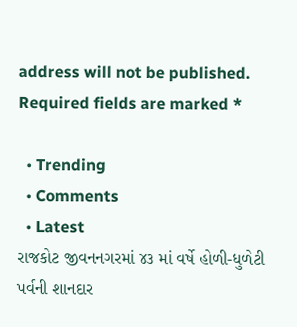address will not be published. Required fields are marked *

  • Trending
  • Comments
  • Latest
રાજકોટ જીવનનગરમાં ૪૩ માં વર્ષે હોળી-ધુળેટી પર્વની શાનદાર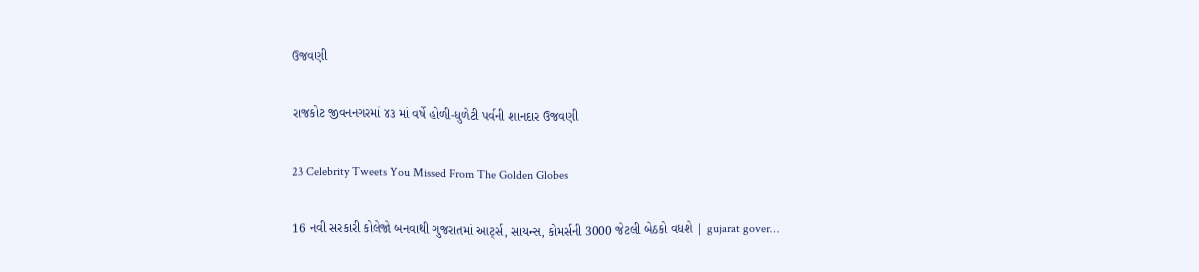ઉજવણી

રાજકોટ જીવનનગરમાં ૪૩ માં વર્ષે હોળી-ધુળેટી પર્વની શાનદાર ઉજવણી

23 Celebrity Tweets You Missed From The Golden Globes

16 નવી સરકારી કોલેજો બનવાથી ગુજરાતમાં આર્ટ્સ, સાયન્સ, કોમર્સની 3000 જેટલી બેઠકો વધશે | gujarat gover…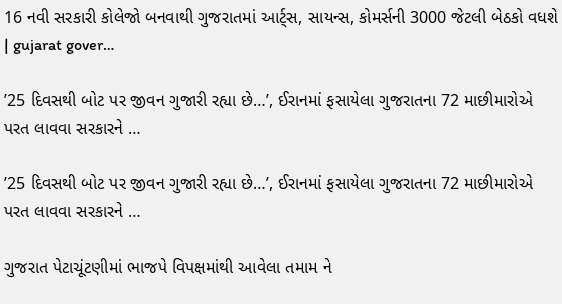16 નવી સરકારી કોલેજો બનવાથી ગુજરાતમાં આર્ટ્સ, સાયન્સ, કોમર્સની 3000 જેટલી બેઠકો વધશે | gujarat gover…

’25 દિવસથી બોટ પર જીવન ગુજારી રહ્યા છે…’, ઈરાનમાં ફસાયેલા ગુજરાતના 72 માછીમારોએ પરત લાવવા સરકારને …

’25 દિવસથી બોટ પર જીવન ગુજારી રહ્યા છે…’, ઈરાનમાં ફસાયેલા ગુજરાતના 72 માછીમારોએ પરત લાવવા સરકારને …

ગુજરાત પેટાચૂંટણીમાં ભાજપે વિપક્ષમાંથી આવેલા તમામ ને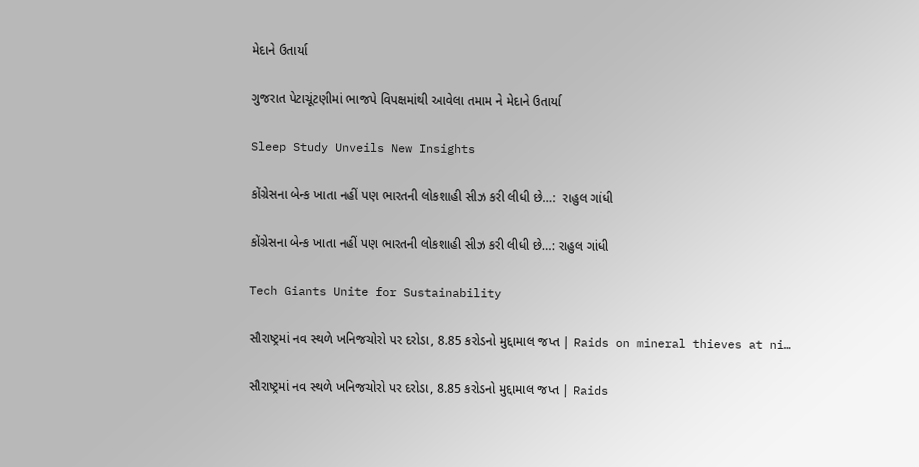મેદાને ઉતાર્યા

ગુજરાત પેટાચૂંટણીમાં ભાજપે વિપક્ષમાંથી આવેલા તમામ ને મેદાને ઉતાર્યા

Sleep Study Unveils New Insights

કોંગ્રેસના બેન્ક ખાતા નહીં પણ ભારતની લોકશાહી સીઝ કરી લીધી છે…:  રાહુલ ગાંધી

કોંગ્રેસના બેન્ક ખાતા નહીં પણ ભારતની લોકશાહી સીઝ કરી લીધી છે…: રાહુલ ગાંધી

Tech Giants Unite for Sustainability

સૌરાષ્ટ્રમાં નવ સ્થળે ખનિજચોરો પર દરોડા, 8.85 કરોડનો મુદ્દામાલ જપ્ત | Raids on mineral thieves at ni…

સૌરાષ્ટ્રમાં નવ સ્થળે ખનિજચોરો પર દરોડા, 8.85 કરોડનો મુદ્દામાલ જપ્ત | Raids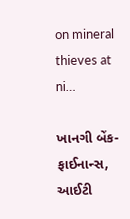on mineral thieves at ni…

ખાનગી બેંક-ફાઈનાન્સ, આઈટી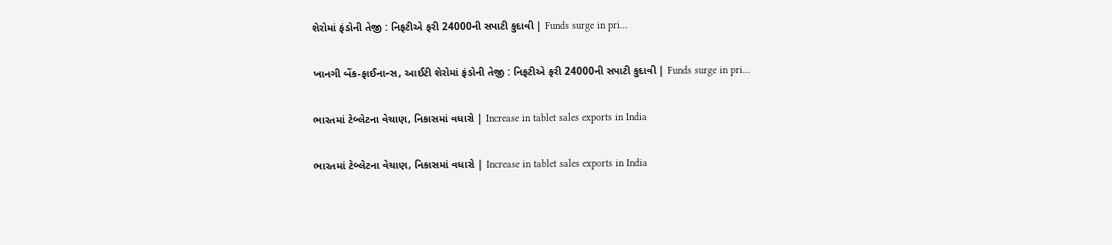શેરોમાં ફંડોની તેજી : નિફટીએ ફરી 24000ની સપાટી કુદાવી | Funds surge in pri…

ખાનગી બેંક-ફાઈનાન્સ, આઈટી શેરોમાં ફંડોની તેજી : નિફટીએ ફરી 24000ની સપાટી કુદાવી | Funds surge in pri…

ભારતમાં ટેબ્લેટના વેચાણ, નિકાસમાં વધારો | Increase in tablet sales exports in India

ભારતમાં ટેબ્લેટના વેચાણ, નિકાસમાં વધારો | Increase in tablet sales exports in India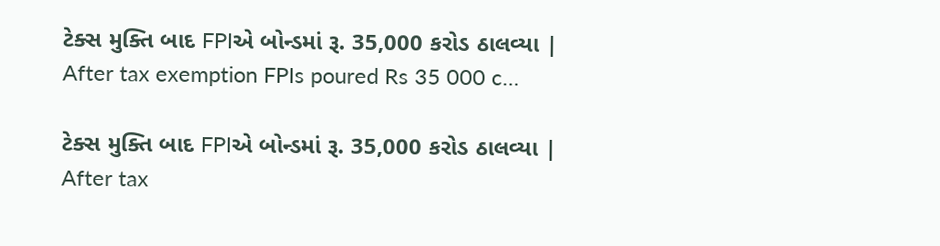ટેક્સ મુક્તિ બાદ FPIએ બોન્ડમાં રૂ. 35,000 કરોડ ઠાલવ્યા | After tax exemption FPIs poured Rs 35 000 c…

ટેક્સ મુક્તિ બાદ FPIએ બોન્ડમાં રૂ. 35,000 કરોડ ઠાલવ્યા | After tax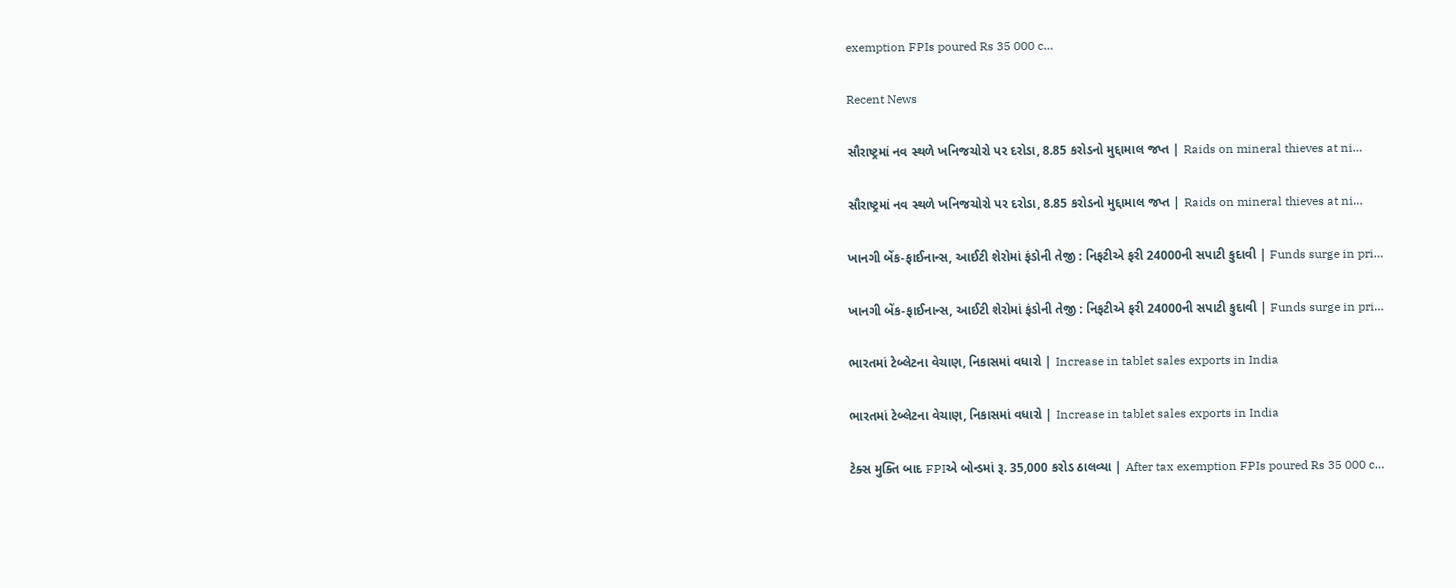exemption FPIs poured Rs 35 000 c…

Recent News

સૌરાષ્ટ્રમાં નવ સ્થળે ખનિજચોરો પર દરોડા, 8.85 કરોડનો મુદ્દામાલ જપ્ત | Raids on mineral thieves at ni…

સૌરાષ્ટ્રમાં નવ સ્થળે ખનિજચોરો પર દરોડા, 8.85 કરોડનો મુદ્દામાલ જપ્ત | Raids on mineral thieves at ni…

ખાનગી બેંક-ફાઈનાન્સ, આઈટી શેરોમાં ફંડોની તેજી : નિફટીએ ફરી 24000ની સપાટી કુદાવી | Funds surge in pri…

ખાનગી બેંક-ફાઈનાન્સ, આઈટી શેરોમાં ફંડોની તેજી : નિફટીએ ફરી 24000ની સપાટી કુદાવી | Funds surge in pri…

ભારતમાં ટેબ્લેટના વેચાણ, નિકાસમાં વધારો | Increase in tablet sales exports in India

ભારતમાં ટેબ્લેટના વેચાણ, નિકાસમાં વધારો | Increase in tablet sales exports in India

ટેક્સ મુક્તિ બાદ FPIએ બોન્ડમાં રૂ. 35,000 કરોડ ઠાલવ્યા | After tax exemption FPIs poured Rs 35 000 c…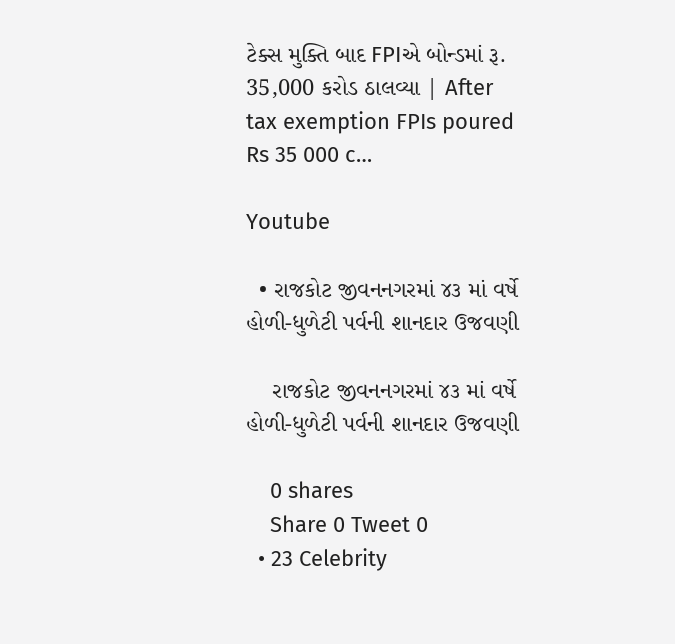ટેક્સ મુક્તિ બાદ FPIએ બોન્ડમાં રૂ. 35,000 કરોડ ઠાલવ્યા | After tax exemption FPIs poured Rs 35 000 c…

Youtube

  • રાજકોટ જીવનનગરમાં ૪૩ માં વર્ષે હોળી-ધુળેટી પર્વની શાનદાર ઉજવણી

    રાજકોટ જીવનનગરમાં ૪૩ માં વર્ષે હોળી-ધુળેટી પર્વની શાનદાર ઉજવણી

    0 shares
    Share 0 Tweet 0
  • 23 Celebrity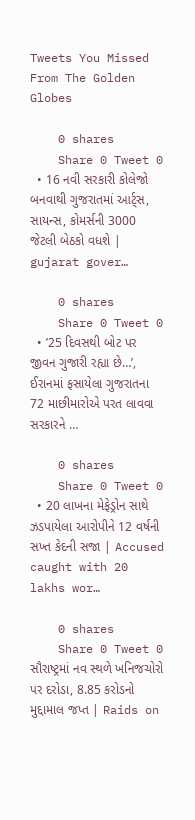Tweets You Missed From The Golden Globes

    0 shares
    Share 0 Tweet 0
  • 16 નવી સરકારી કોલેજો બનવાથી ગુજરાતમાં આર્ટ્સ, સાયન્સ, કોમર્સની 3000 જેટલી બેઠકો વધશે | gujarat gover…

    0 shares
    Share 0 Tweet 0
  • ’25 દિવસથી બોટ પર જીવન ગુજારી રહ્યા છે…’, ઈરાનમાં ફસાયેલા ગુજરાતના 72 માછીમારોએ પરત લાવવા સરકારને …

    0 shares
    Share 0 Tweet 0
  • 20 લાખના મેફેડ્રોન સાથે ઝડપાયેલા આરોપીને 12 વર્ષની સખ્ત કેદની સજા | Accused caught with 20 lakhs wor…

    0 shares
    Share 0 Tweet 0
સૌરાષ્ટ્રમાં નવ સ્થળે ખનિજચોરો પર દરોડા, 8.85 કરોડનો મુદ્દામાલ જપ્ત | Raids on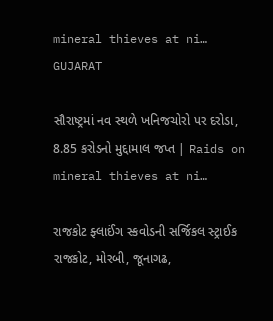mineral thieves at ni…
GUJARAT

સૌરાષ્ટ્રમાં નવ સ્થળે ખનિજચોરો પર દરોડા, 8.85 કરોડનો મુદ્દામાલ જપ્ત | Raids on mineral thieves at ni…

રાજકોટ ફ્લાઈંગ સ્કવોડની સર્જિકલ સ્ટ્રાઈક રાજકોટ, મોરબી, જૂનાગઢ,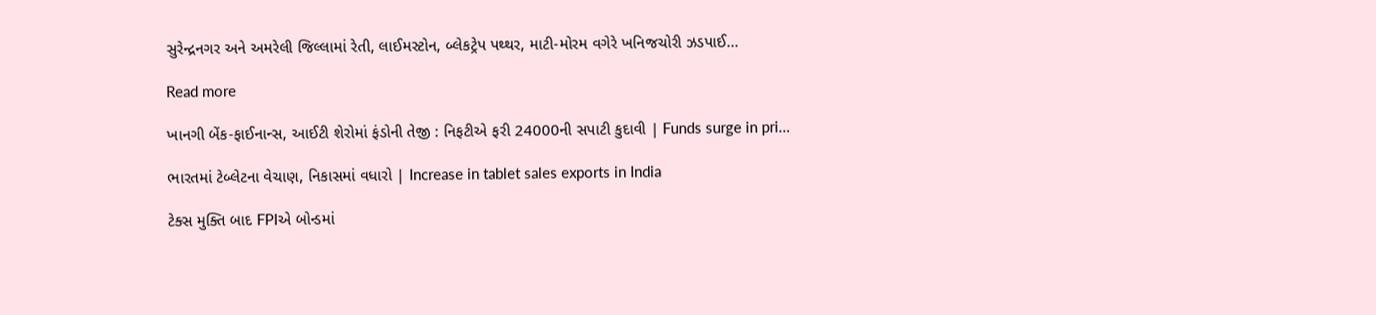સુરેન્દ્રનગર અને અમરેલી જિલ્લામાં રેતી, લાઈમસ્ટોન, બ્લેકટ્રેપ પથ્થર, માટી-મોરમ વગેરે ખનિજચોરી ઝડપાઈ...

Read more

ખાનગી બેંક-ફાઈનાન્સ, આઈટી શેરોમાં ફંડોની તેજી : નિફટીએ ફરી 24000ની સપાટી કુદાવી | Funds surge in pri…

ભારતમાં ટેબ્લેટના વેચાણ, નિકાસમાં વધારો | Increase in tablet sales exports in India

ટેક્સ મુક્તિ બાદ FPIએ બોન્ડમાં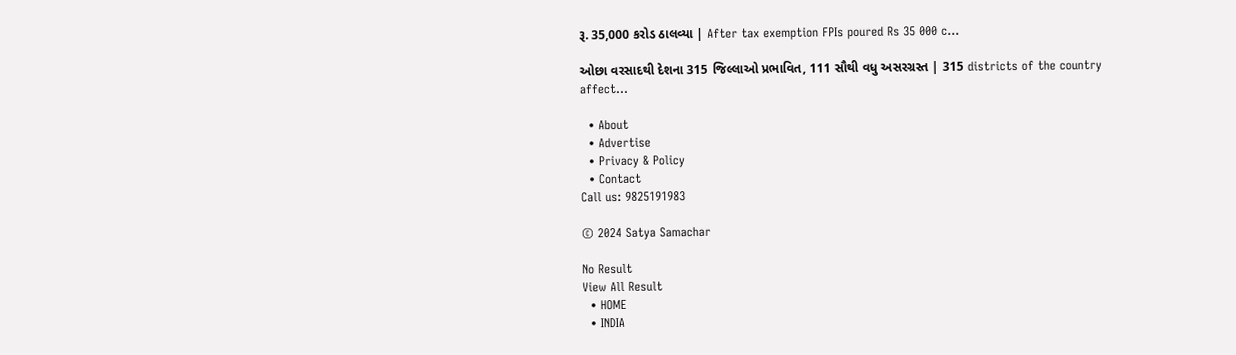રૂ. 35,000 કરોડ ઠાલવ્યા | After tax exemption FPIs poured Rs 35 000 c…

ઓછા વરસાદથી દેશના 315 જિલ્લાઓ પ્રભાવિત, 111 સૌથી વધુ અસરગ્રસ્ત | 315 districts of the country affect…

  • About
  • Advertise
  • Privacy & Policy
  • Contact
Call us: 9825191983

© 2024 Satya Samachar

No Result
View All Result
  • HOME
  • INDIA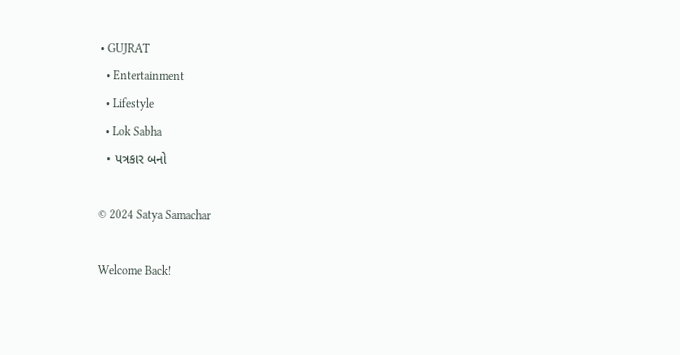• GUJRAT
  • Entertainment
  • Lifestyle
  • Lok Sabha
  • પત્રકાર બનો

© 2024 Satya Samachar

Welcome Back!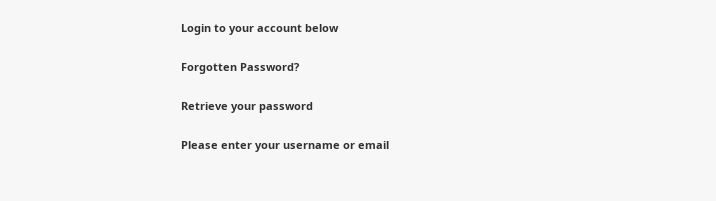Login to your account below

Forgotten Password?

Retrieve your password

Please enter your username or email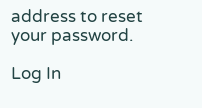address to reset your password.

Log In